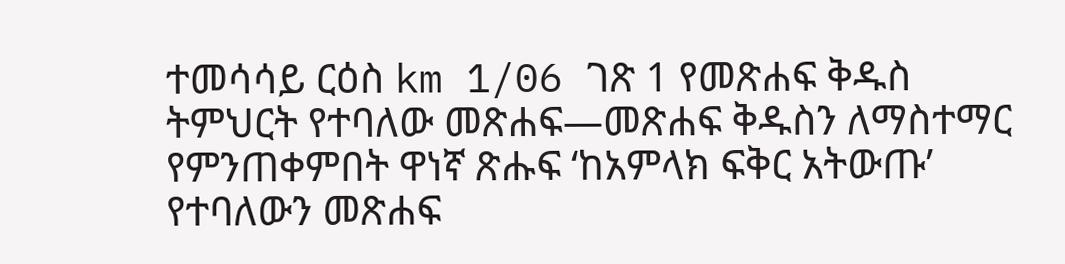ተመሳሳይ ርዕስ km 1/06 ገጽ 1 የመጽሐፍ ቅዱስ ትምህርት የተባለው መጽሐፍ—መጽሐፍ ቅዱስን ለማስተማር የምንጠቀምበት ዋነኛ ጽሑፍ ‘ከአምላክ ፍቅር አትውጡ’ የተባለውን መጽሐፍ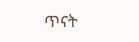ጥናት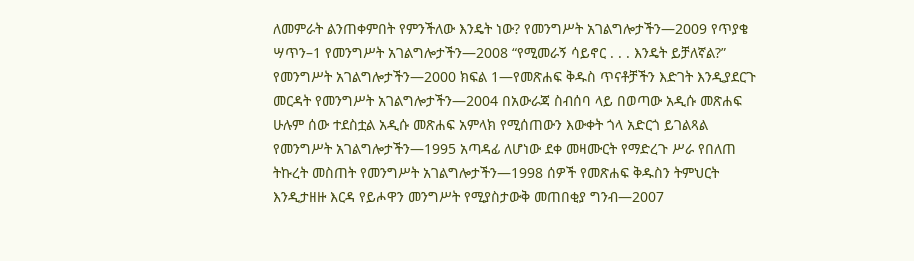ለመምራት ልንጠቀምበት የምንችለው እንዴት ነው? የመንግሥት አገልግሎታችን—2009 የጥያቄ ሣጥን–1 የመንግሥት አገልግሎታችን—2008 “የሚመራኝ ሳይኖር . . . እንዴት ይቻለኛል?” የመንግሥት አገልግሎታችን—2000 ክፍል 1—የመጽሐፍ ቅዱስ ጥናቶቻችን እድገት እንዲያደርጉ መርዳት የመንግሥት አገልግሎታችን—2004 በአውራጃ ስብሰባ ላይ በወጣው አዲሱ መጽሐፍ ሁሉም ሰው ተደስቷል አዲሱ መጽሐፍ አምላክ የሚሰጠውን እውቀት ጎላ አድርጎ ይገልጻል የመንግሥት አገልግሎታችን—1995 አጣዳፊ ለሆነው ደቀ መዛሙርት የማድረጉ ሥራ የበለጠ ትኩረት መስጠት የመንግሥት አገልግሎታችን—1998 ሰዎች የመጽሐፍ ቅዱስን ትምህርት እንዲታዘዙ እርዳ የይሖዋን መንግሥት የሚያስታውቅ መጠበቂያ ግንብ—2007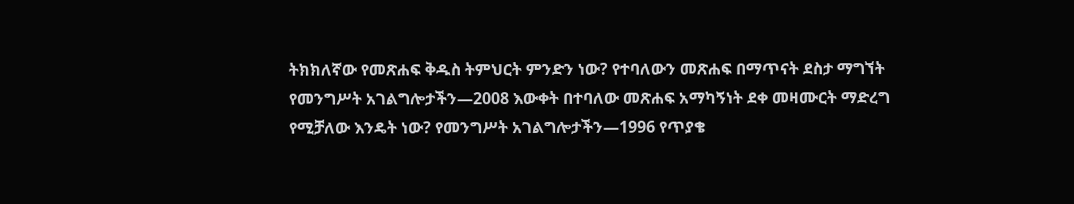ትክክለኛው የመጽሐፍ ቅዱስ ትምህርት ምንድን ነው? የተባለውን መጽሐፍ በማጥናት ደስታ ማግኘት የመንግሥት አገልግሎታችን—2008 እውቀት በተባለው መጽሐፍ አማካኝነት ደቀ መዛሙርት ማድረግ የሚቻለው እንዴት ነው? የመንግሥት አገልግሎታችን—1996 የጥያቄ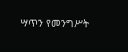ሣጥን የመንግሥት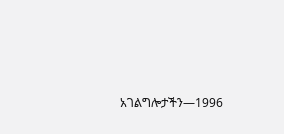አገልግሎታችን—1996